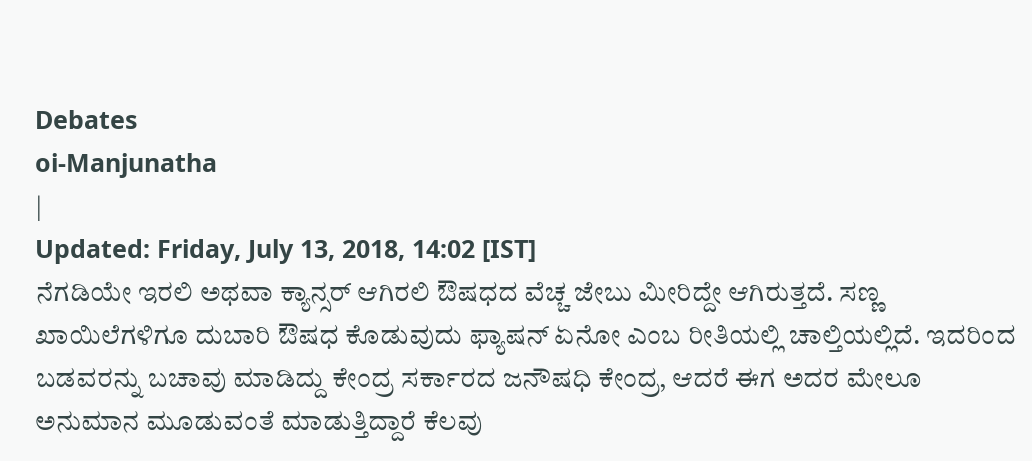Debates
oi-Manjunatha
|
Updated: Friday, July 13, 2018, 14:02 [IST]
ನೆಗಡಿಯೇ ಇರಲಿ ಅಥವಾ ಕ್ಯಾನ್ಸರ್ ಆಗಿರಲಿ ಔಷಧದ ವೆಚ್ಚ ಜೇಬು ಮೀರಿದ್ದೇ ಆಗಿರುತ್ತದೆ. ಸಣ್ಣ ಖಾಯಿಲೆಗಳಿಗೂ ದುಬಾರಿ ಔಷಧ ಕೊಡುವುದು ಫ್ಯಾಷನ್ ಏನೋ ಎಂಬ ರೀತಿಯಲ್ಲಿ ಚಾಲ್ತಿಯಲ್ಲಿದೆ. ಇದರಿಂದ ಬಡವರನ್ನು ಬಚಾವು ಮಾಡಿದ್ದು ಕೇಂದ್ರ ಸರ್ಕಾರದ ಜನೌಷಧಿ ಕೇಂದ್ರ, ಆದರೆ ಈಗ ಅದರ ಮೇಲೂ ಅನುಮಾನ ಮೂಡುವಂತೆ ಮಾಡುತ್ತಿದ್ದಾರೆ ಕೆಲವು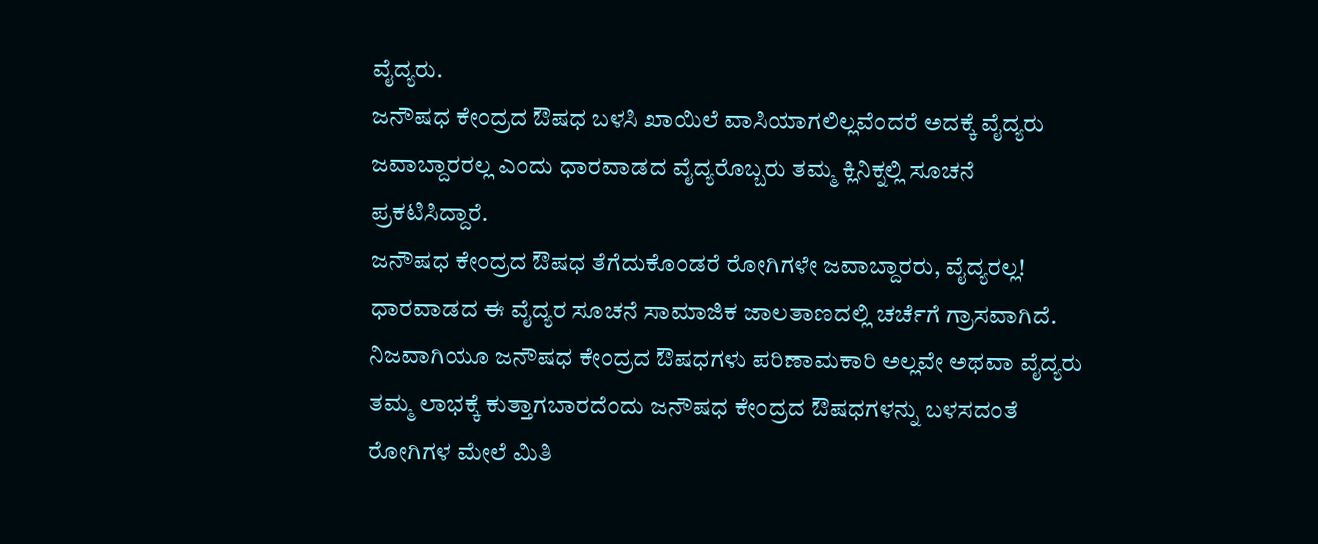ವೈದ್ಯರು.
ಜನೌಷಧ ಕೇಂದ್ರದ ಔಷಧ ಬಳಸಿ ಖಾಯಿಲೆ ವಾಸಿಯಾಗಲಿಲ್ಲವೆಂದರೆ ಅದಕ್ಕೆ ವೈದ್ಯರು ಜವಾಬ್ದಾರರಲ್ಲ ಎಂದು ಧಾರವಾಡದ ವೈದ್ಯರೊಬ್ಬರು ತಮ್ಮ ಕ್ಲಿನಿಕ್ನಲ್ಲಿ ಸೂಚನೆ ಪ್ರಕಟಿಸಿದ್ದಾರೆ.
ಜನೌಷಧ ಕೇಂದ್ರದ ಔಷಧ ತೆಗೆದುಕೊಂಡರೆ ರೋಗಿಗಳೇ ಜವಾಬ್ದಾರರು, ವೈದ್ಯರಲ್ಲ!
ಧಾರವಾಡದ ಈ ವೈದ್ಯರ ಸೂಚನೆ ಸಾಮಾಜಿಕ ಜಾಲತಾಣದಲ್ಲಿ ಚರ್ಚೆಗೆ ಗ್ರಾಸವಾಗಿದೆ. ನಿಜವಾಗಿಯೂ ಜನೌಷಧ ಕೇಂದ್ರದ ಔಷಧಗಳು ಪರಿಣಾಮಕಾರಿ ಅಲ್ಲವೇ ಅಥವಾ ವೈದ್ಯರು ತಮ್ಮ ಲಾಭಕ್ಕೆ ಕುತ್ತಾಗಬಾರದೆಂದು ಜನೌಷಧ ಕೇಂದ್ರದ ಔಷಧಗಳನ್ನು ಬಳಸದಂತೆ ರೋಗಿಗಳ ಮೇಲೆ ಮಿತಿ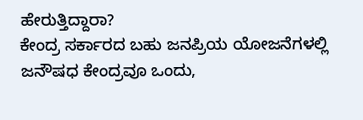ಹೇರುತ್ತಿದ್ದಾರಾ?
ಕೇಂದ್ರ ಸರ್ಕಾರದ ಬಹು ಜನಪ್ರಿಯ ಯೋಜನೆಗಳಲ್ಲಿ ಜನೌಷಧ ಕೇಂದ್ರವೂ ಒಂದು,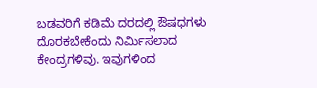ಬಡವರಿಗೆ ಕಡಿಮೆ ದರದಲ್ಲಿ ಔಷಧಗಳು ದೊರಕಬೇಕೆಂದು ನಿರ್ಮಿಸಲಾದ ಕೇಂದ್ರಗಳಿವು. ಇವುಗಳಿಂದ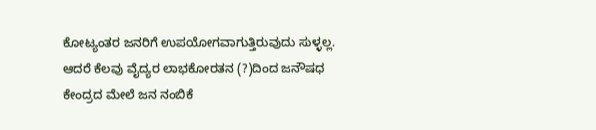ಕೋಟ್ಯಂತರ ಜನರಿಗೆ ಉಪಯೋಗವಾಗುತ್ತಿರುವುದು ಸುಳ್ಳಲ್ಲ. ಆದರೆ ಕೆಲವು ವೈದ್ಯರ ಲಾಭಕೋರತನ (?)ದಿಂದ ಜನೌಷಧ ಕೇಂದ್ರದ ಮೇಲೆ ಜನ ನಂಬಿಕೆ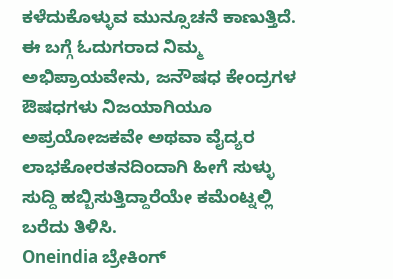ಕಳೆದುಕೊಳ್ಳುವ ಮುನ್ಸೂಚನೆ ಕಾಣುತ್ತಿದೆ.
ಈ ಬಗ್ಗೆ ಓದುಗರಾದ ನಿಮ್ಮ ಅಭಿಪ್ರಾಯವೇನು, ಜನೌಷಧ ಕೇಂದ್ರಗಳ ಔಷಧಗಳು ನಿಜಯಾಗಿಯೂ ಅಪ್ರಯೋಜಕವೇ ಅಥವಾ ವೈದ್ಯರ ಲಾಭಕೋರತನದಿಂದಾಗಿ ಹೀಗೆ ಸುಳ್ಳು ಸುದ್ದಿ ಹಬ್ಬಿಸುತ್ತಿದ್ದಾರೆಯೇ ಕಮೆಂಟ್ನಲ್ಲಿ ಬರೆದು ತಿಳಿಸಿ.
Oneindia ಬ್ರೇಕಿಂಗ್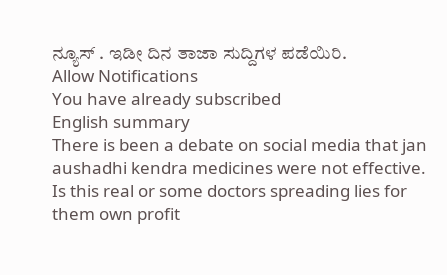ನ್ಯೂಸ್ . ಇಡೀ ದಿನ ತಾಜಾ ಸುದ್ದಿಗಳ ಪಡೆಯಿರಿ.
Allow Notifications
You have already subscribed
English summary
There is been a debate on social media that jan aushadhi kendra medicines were not effective. Is this real or some doctors spreading lies for them own profit